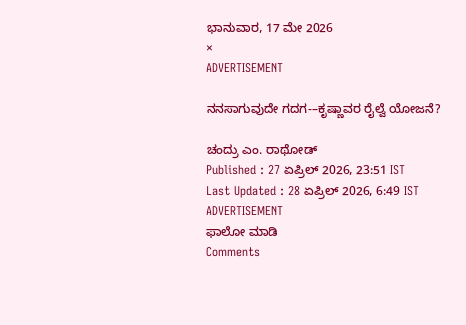ಭಾನುವಾರ, 17 ಮೇ 2026
×
ADVERTISEMENT

ನನಸಾಗುವುದೇ ಗದಗ-–ಕೃಷ್ಣಾವರ ರೈಲ್ವೆ ಯೋಜನೆ?

ಚಂದ್ರು ಎಂ. ರಾಥೋಡ್
Published : 27 ಏಪ್ರಿಲ್ 2026, 23:51 IST
Last Updated : 28 ಏಪ್ರಿಲ್ 2026, 6:49 IST
ADVERTISEMENT
ಫಾಲೋ ಮಾಡಿ
Comments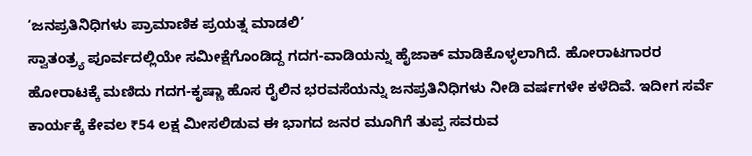‘ಜನಪ್ರತಿನಿಧಿಗಳು ಪ್ರಾಮಾಣಿಕ ಪ್ರಯತ್ನ ಮಾಡಲಿ’
ಸ್ವಾತಂತ್ರ್ಯ ಪೂರ್ವದಲ್ಲಿಯೇ ಸಮೀಕ್ಷೆಗೊಂಡಿದ್ದ ಗದಗ-ವಾಡಿಯನ್ನು ಹೈಜಾಕ್‌ ಮಾಡಿಕೊಳ್ಳಲಾಗಿದೆ. ಹೋರಾಟಗಾರರ ಹೋರಾಟಕ್ಕೆ ಮಣಿದು ಗದಗ-ಕೃಷ್ಣಾ ಹೊಸ ರೈಲಿನ ಭರವಸೆಯನ್ನು ಜನಪ್ರತಿನಿಧಿಗಳು ನೀಡಿ ವರ್ಷಗಳೇ ಕಳೆದಿವೆ. ಇದೀಗ ಸರ್ವೆ ಕಾರ್ಯಕ್ಕೆ ಕೇವಲ ₹54 ಲಕ್ಷ ಮೀಸಲಿಡುವ ಈ ಭಾಗದ ಜನರ ಮೂಗಿಗೆ ತುಪ್ಪ ಸವರುವ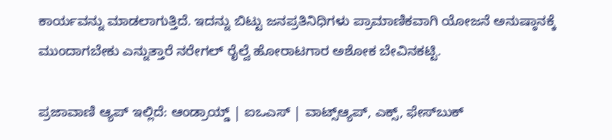ಕಾರ್ಯವನ್ನು ಮಾಡಲಾಗುತ್ತಿದೆ. ಇದನ್ನು ಬಿಟ್ಟು ಜನಪ್ರತಿನಿಧಿಗಳು ಪ್ರಾಮಾಣಿಕವಾಗಿ ಯೋಜನೆ ಅನುಷ್ಠಾನಕ್ಕೆ ಮುಂದಾಗಬೇಕು ಎನ್ನುತ್ತಾರೆ ನರೇಗಲ್‌ ರೈಲ್ವೆ ಹೋರಾಟಗಾರ ಅಶೋಕ ಬೇವಿನಕಟ್ಟಿ.

ಪ್ರಜಾವಾಣಿ ಆ್ಯಪ್ ಇಲ್ಲಿದೆ: ಆಂಡ್ರಾಯ್ಡ್ | ಐಒಎಸ್ | ವಾಟ್ಸ್ಆ್ಯಪ್, ಎಕ್ಸ್, ಫೇಸ್‌ಬುಕ್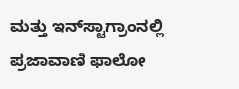ಮತ್ತು ಇನ್‌ಸ್ಟಾಗ್ರಾಂನಲ್ಲಿ ಪ್ರಜಾವಾಣಿ ಫಾಲೋ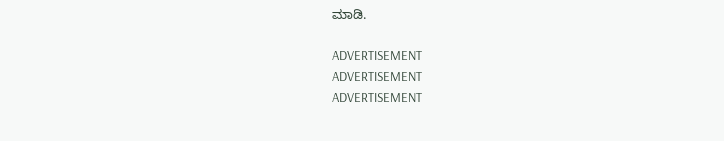ಮಾಡಿ.

ADVERTISEMENT
ADVERTISEMENT
ADVERTISEMENT